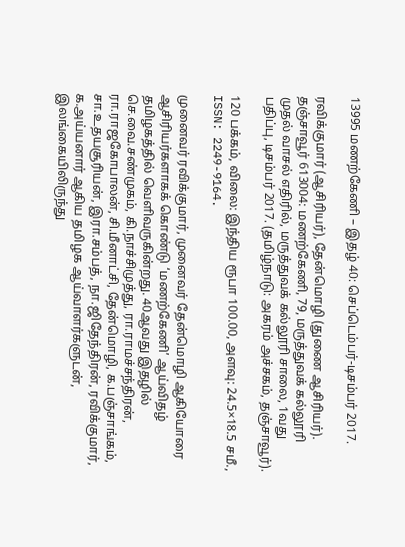13995 மணற்கேணி – இதழ் 40: செப்டெம்பர்-டிசம்பர் 2017.

ரவிக்குமார் (ஆசிரியர்), தேன்மொழி (துணை ஆசிரியர்). தஞ்சாவூர் 613004: மணற்கேணி, 79, மருத்துவக் கல்லூரி முதல் வாசல் எதிரில், மருத்துவக் கல்லூரி சாலை, 1வது பதிப்பு, டிசம்பர் 2017. (தமிழ்நாடு: அகரம் அச்சகம், தஞ்சாவூர்).

120 பக்கம், விலை: இந்திய ரூபா 100.00, அளவு: 24.5×18.5 சமீ., ISSN: 2249-9164.

முனைவர் ரவிக்குமார், முனைவர் தேன்மொழி ஆகியோரை ஆசிரியர்களாகக் கொண்டு ‘மணற்கேணி’ ஆய்விதழ் தமிழகத்தில் வெளிவருகின்றது. 40ஆவது இதழில் செ.வை.சண்முகம், கி.நாச்சிமுத்து, ரா.ராமச்சந்திரன், ரா.ராஜகோபாலன், சி.மீனாட்சி, தேன்மொழி, க.பஞ்சாங்கம், சா.உதயசூரியன், இரா.சம்பத், நா.ஜிதேந்திரன், ரவிக்குமார், க.அய்யனார் ஆகிய தமிழக ஆய்வாளர்களுடன், இலங்கையிலிருந்து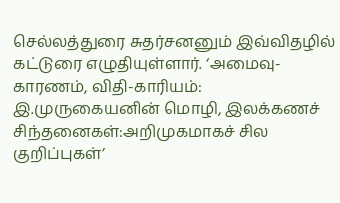செல்லத்துரை சுதர்சனனும் இவ்விதழில் கட்டுரை எழுதியுள்ளார். ‘அமைவு-காரணம், விதி-காரியம்: இ.முருகையனின் மொழி, இலக்கணச் சிந்தனைகள்:அறிமுகமாகச் சில குறிப்புகள்’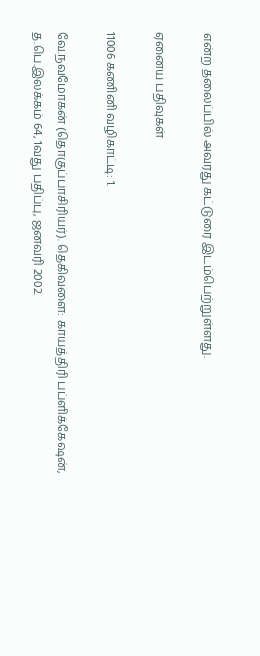என்ற தலைப்பில் அவரது கட்டுரை இடம்பெற்றுள்ளது.

ஏனைய பதிவுகள்

11006 கணினி வழிகாட்டி: 1.

வே.நவமோகன் (தொகுப்பாசிரியர்). தெகிவளை: காயத்திரி பப்ளிக்கேஷன், த.பெ.இலக்கம் 64, 1வது பதிப்பு, ஜனவரி 2002.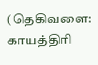(தெகிவளை: காயத்திரி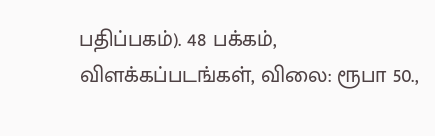பதிப்பகம்). 48 பக்கம், விளக்கப்படங்கள், விலை: ரூபா 50.,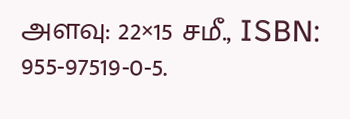அளவு: 22×15 சமீ., ISBN: 955-97519-0-5.